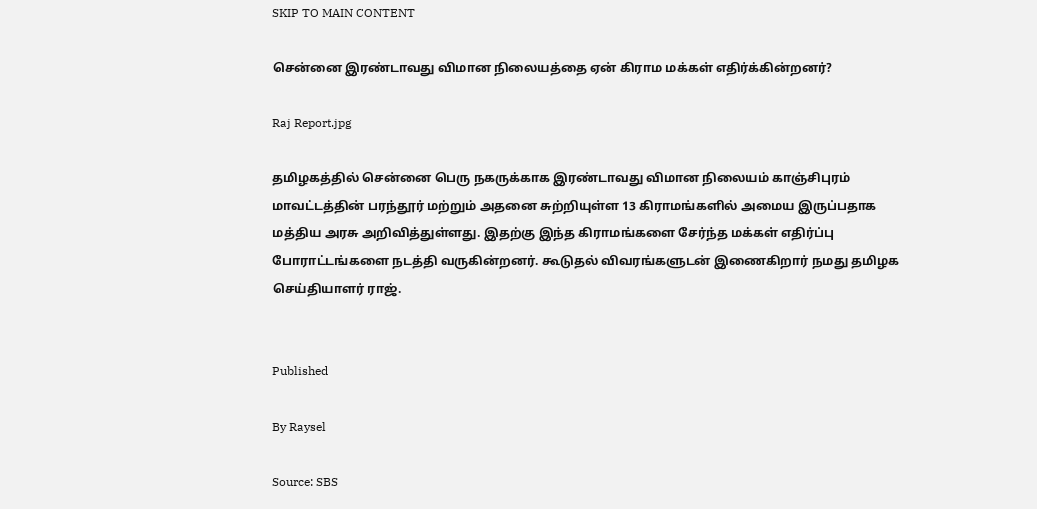SKIP TO MAIN CONTENT

சென்னை இரண்டாவது விமான நிலையத்தை ஏன் கிராம மக்கள் எதிர்க்கின்றனர்?

Raj Report.jpg

தமிழகத்தில் சென்னை பெரு நகருக்காக இரண்டாவது விமான நிலையம் காஞ்சிபுரம் மாவட்டத்தின் பரந்தூர் மற்றும் அதனை சுற்றியுள்ள 13 கிராமங்களில் அமைய இருப்பதாக மத்திய அரசு அறிவித்துள்ளது. இதற்கு இந்த கிராமங்களை சேர்ந்த மக்கள் எதிர்ப்பு போராட்டங்களை நடத்தி வருகின்றனர். கூடுதல் விவரங்களுடன் இணைகிறார் நமது தமிழக செய்தியாளர் ராஜ்.


Published

By Raysel

Source: SBS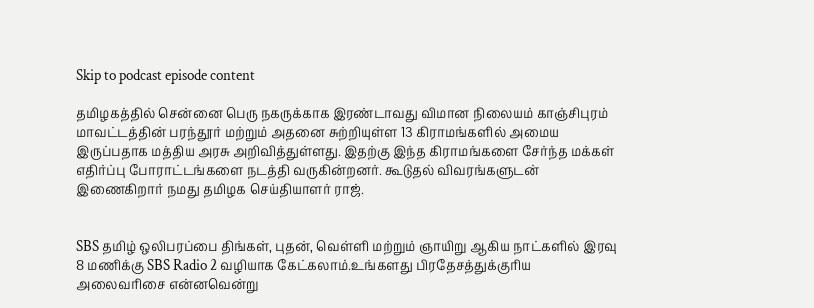Skip to podcast episode content

தமிழகத்தில் சென்னை பெரு நகருக்காக இரண்டாவது விமான நிலையம் காஞ்சிபுரம் மாவட்டத்தின் பரந்தூர் மற்றும் அதனை சுற்றியுள்ள 13 கிராமங்களில் அமைய இருப்பதாக மத்திய அரசு அறிவித்துள்ளது. இதற்கு இந்த கிராமங்களை சேர்ந்த மக்கள் எதிர்ப்பு போராட்டங்களை நடத்தி வருகின்றனர். கூடுதல் விவரங்களுடன் இணைகிறார் நமது தமிழக செய்தியாளர் ராஜ்.


SBS தமிழ் ஒலிபரப்பை திங்கள், புதன், வெள்ளி மற்றும் ஞாயிறு ஆகிய நாட்களில் இரவு 8 மணிக்கு SBS Radio 2 வழியாக கேட்கலாம்.உங்களது பிரதேசத்துக்குரிய அலைவரிசை என்னவென்று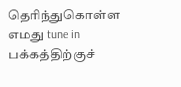தெரிந்துகொள்ள எமது tune in பக்கத்திற்குச்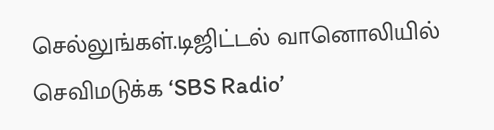செல்லுங்கள்.டிஜிட்டல் வானொலியில் செவிமடுக்க ‘SBS Radio’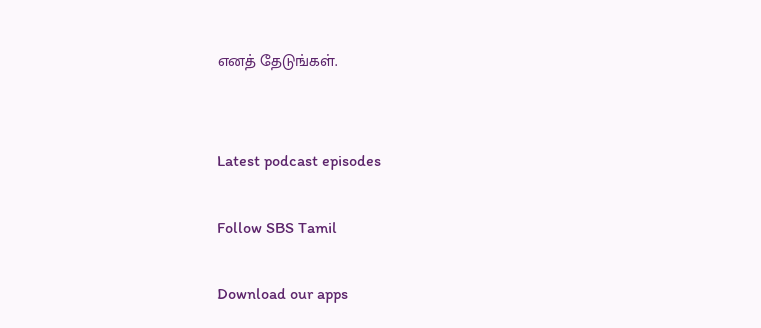எனத் தேடுங்கள்.


Latest podcast episodes

Follow SBS Tamil

Download our apps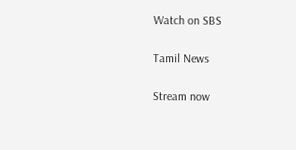Watch on SBS

Tamil News

Stream now